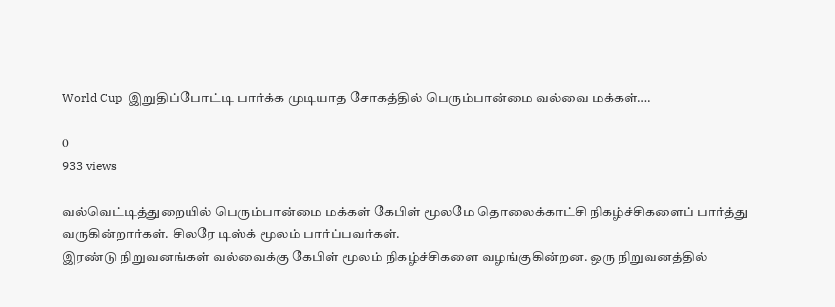World Cup  இறுதிப்போட்டி பார்க்க முடியாத சோகத்தில் பெரும்பான்மை வல்வை மக்கள்….

0
933 views

வல்வெட்டித்துறையில் பெரும்பான்மை மக்கள் கேபிள் மூலமே தொலைக்காட்சி நிகழ்ச்சிகளைப் பார்த்து வருகின்றார்கள். சிலரே டிஸ்க் மூலம் பார்ப்பவர்கள்.
இரண்டு நிறுவனங்கள் வல்வைக்கு கேபிள் மூலம் நிகழ்ச்சிகளை வழங்குகின்றன. ஒரு நிறுவனத்தில்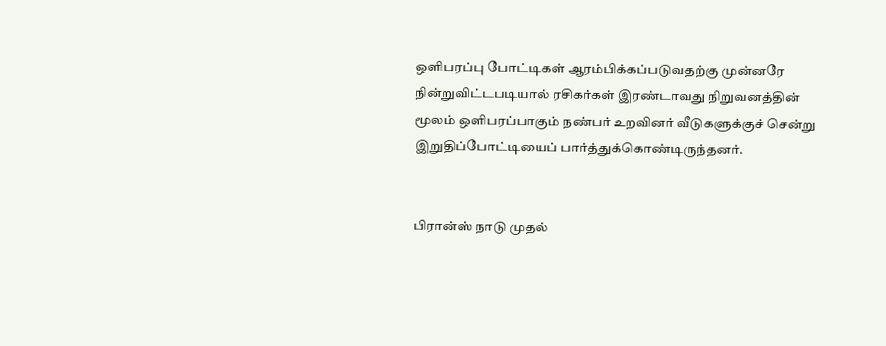ஒளிபரப்பு போட்டிகள் ஆரம்பிக்கப்படுவதற்கு முன்னரே நின்றுவிட்டபடியால் ரசிகர்கள் இரண்டாவது நிறுவனத்தின் மூலம் ஒளிபரப்பாகும் நண்பர் உறவினர் வீடுகளுக்குச் சென்று இறுதிப்போட்டியைப் பார்த்துக்கொண்டிருந்தனர்.


பிரான்ஸ் நாடு முதல்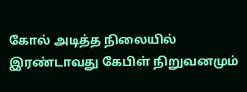கோல் அடித்த நிலையில் இரண்டாவது கேபிள் நிறுவனமும்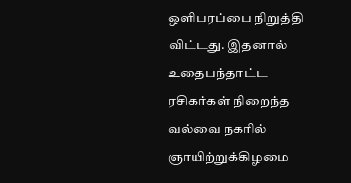ஒளிபரப்பை நிறுத்தி விட்டது. இதனால் உதைபந்தாட்ட ரசிகர்கள் நிறைந்த வல்வை நகரில் ஞாயிற்றுக்கிழமை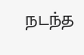நடந்த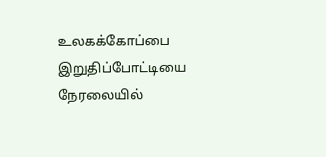உலகக்கோப்பை இறுதிப்போட்டியை நேரலையில்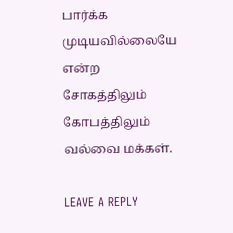பார்க்க முடியவில்லையே என்ற சோகத்திலும் கோபத்திலும் வல்வை மக்கள்.

LEAVE A REPLY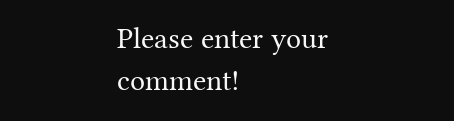Please enter your comment!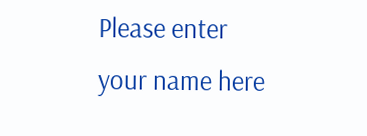Please enter your name here